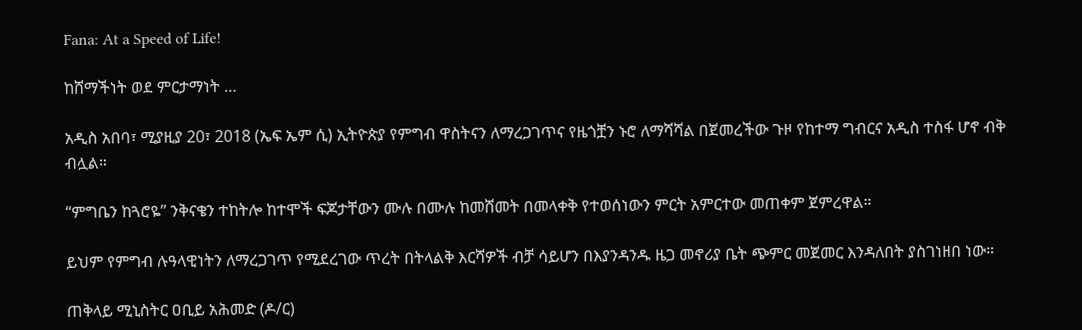Fana: At a Speed of Life!

ከሸማችነት ወደ ምርታማነት …

አዲስ አበባ፣ ሚያዚያ 20፣ 2018 (ኤፍ ኤም ሲ) ኢትዮጵያ የምግብ ዋስትናን ለማረጋገጥና የዜጎቿን ኑሮ ለማሻሻል በጀመረችው ጉዞ የከተማ ግብርና አዲስ ተስፋ ሆኖ ብቅ ብሏል።

“ምግቤን ከጓሮዬ” ንቅናቄን ተከትሎ ከተሞች ፍጆታቸውን ሙሉ በሙሉ ከመሸመት በመላቀቅ የተወሰነውን ምርት አምርተው መጠቀም ጀምረዋል።

ይህም የምግብ ሉዓላዊነትን ለማረጋገጥ የሚደረገው ጥረት በትላልቅ እርሻዎች ብቻ ሳይሆን በእያንዳንዱ ዜጋ መኖሪያ ቤት ጭምር መጀመር እንዳለበት ያስገነዘበ ነው።

ጠቅላይ ሚኒስትር ዐቢይ አሕመድ (ዶ/ር)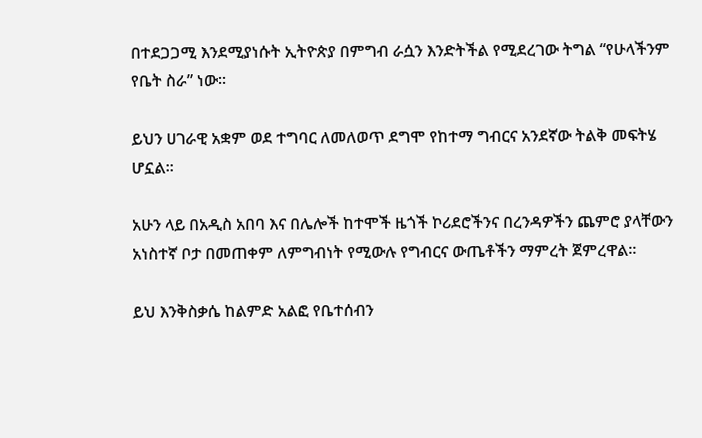በተደጋጋሚ እንደሚያነሱት ኢትዮጵያ በምግብ ራሷን እንድትችል የሚደረገው ትግል “የሁላችንም የቤት ስራ” ነው።

ይህን ሀገራዊ አቋም ወደ ተግባር ለመለወጥ ደግሞ የከተማ ግብርና አንደኛው ትልቅ መፍትሄ ሆኗል።

አሁን ላይ በአዲስ አበባ እና በሌሎች ከተሞች ዜጎች ኮሪደሮችንና በረንዳዎችን ጨምሮ ያላቸውን አነስተኛ ቦታ በመጠቀም ለምግብነት የሚውሉ የግብርና ውጤቶችን ማምረት ጀምረዋል።

ይህ እንቅስቃሴ ከልምድ አልፎ የቤተሰብን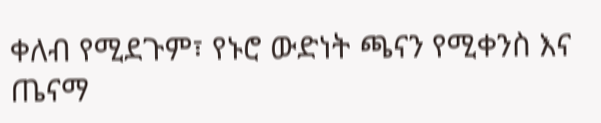ቀለብ የሚደጉም፣ የኑሮ ውድነት ጫናን የሚቀንስ እና ጤናማ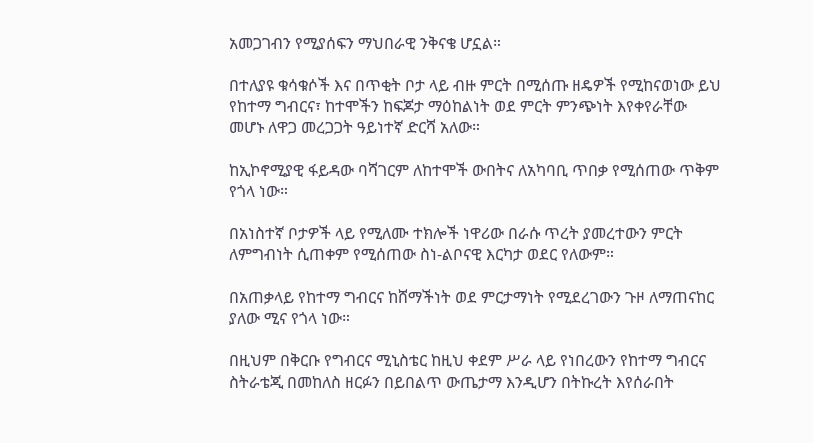አመጋገብን የሚያሰፍን ማህበራዊ ንቅናቄ ሆኗል።

በተለያዩ ቁሳቁሶች እና በጥቂት ቦታ ላይ ብዙ ምርት በሚሰጡ ዘዴዎች የሚከናወነው ይህ የከተማ ግብርና፣ ከተሞችን ከፍጆታ ማዕከልነት ወደ ምርት ምንጭነት እየቀየራቸው መሆኑ ለዋጋ መረጋጋት ዓይነተኛ ድርሻ አለው።

ከኢኮኖሚያዊ ፋይዳው ባሻገርም ለከተሞች ውበትና ለአካባቢ ጥበቃ የሚሰጠው ጥቅም የጎላ ነው።

በአነስተኛ ቦታዎች ላይ የሚለሙ ተክሎች ነዋሪው በራሱ ጥረት ያመረተውን ምርት ለምግብነት ሲጠቀም የሚሰጠው ስነ-ልቦናዊ እርካታ ወደር የለውም።

በአጠቃላይ የከተማ ግብርና ከሸማችነት ወደ ምርታማነት የሚደረገውን ጉዞ ለማጠናከር ያለው ሚና የጎላ ነው።

በዚህም በቅርቡ የግብርና ሚኒስቴር ከዚህ ቀደም ሥራ ላይ የነበረውን የከተማ ግብርና ስትራቴጂ በመከለስ ዘርፉን በይበልጥ ውጤታማ እንዲሆን በትኩረት እየሰራበት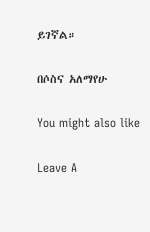ይገኛል።

በሶስና አለማየሁ

You might also like

Leave A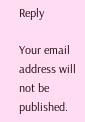Reply

Your email address will not be published.